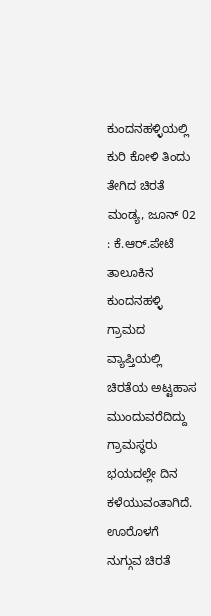ಕುಂದನಹಳ್ಳಿಯಲ್ಲಿ ಕುರಿ ಕೋಳಿ ತಿಂದು ತೇಗಿದ ಚಿರತೆ
ಮಂಡ್ಯ, ಜೂನ್ 02 : ಕೆ.ಆರ್.ಪೇಟೆ ತಾಲೂಕಿನ ಕುಂದನಹಳ್ಳಿ ಗ್ರಾಮದ ವ್ಯಾಪ್ತಿಯಲ್ಲಿ ಚಿರತೆಯ ಅಟ್ಟಹಾಸ ಮುಂದುವರೆದಿದ್ದು ಗ್ರಾಮಸ್ಥರು ಭಯದಲ್ಲೇ ದಿನ ಕಳೆಯುವಂತಾಗಿದೆ.
ಊರೊಳಗೆ ನುಗ್ಗುವ ಚಿರತೆ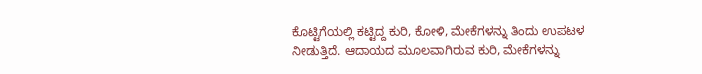ಕೊಟ್ಟಿಗೆಯಲ್ಲಿ ಕಟ್ಟಿದ್ದ ಕುರಿ, ಕೋಳಿ, ಮೇಕೆಗಳನ್ನು ತಿಂದು ಉಪಟಳ ನೀಡುತ್ತಿದೆ. ಆದಾಯದ ಮೂಲವಾಗಿರುವ ಕುರಿ, ಮೇಕೆಗಳನ್ನು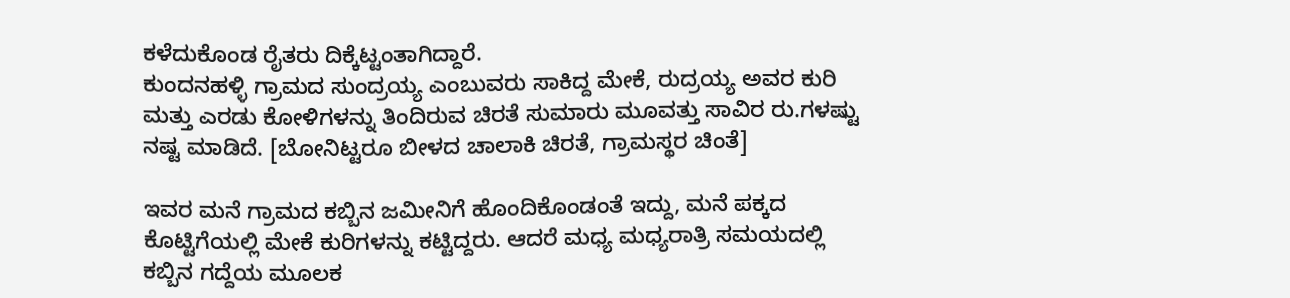ಕಳೆದುಕೊಂಡ ರೈತರು ದಿಕ್ಕೆಟ್ಟಂತಾಗಿದ್ದಾರೆ.
ಕುಂದನಹಳ್ಳಿ ಗ್ರಾಮದ ಸುಂದ್ರಯ್ಯ ಎಂಬುವರು ಸಾಕಿದ್ದ ಮೇಕೆ, ರುದ್ರಯ್ಯ ಅವರ ಕುರಿ ಮತ್ತು ಎರಡು ಕೋಳಿಗಳನ್ನು ತಿಂದಿರುವ ಚಿರತೆ ಸುಮಾರು ಮೂವತ್ತು ಸಾವಿರ ರು.ಗಳಷ್ಟು ನಷ್ಟ ಮಾಡಿದೆ. [ಬೋನಿಟ್ಟರೂ ಬೀಳದ ಚಾಲಾಕಿ ಚಿರತೆ, ಗ್ರಾಮಸ್ಥರ ಚಿಂತೆ]

ಇವರ ಮನೆ ಗ್ರಾಮದ ಕಬ್ಬಿನ ಜಮೀನಿಗೆ ಹೊಂದಿಕೊಂಡಂತೆ ಇದ್ದು, ಮನೆ ಪಕ್ಕದ ಕೊಟ್ಟಿಗೆಯಲ್ಲಿ ಮೇಕೆ ಕುರಿಗಳನ್ನು ಕಟ್ಟಿದ್ದರು. ಆದರೆ ಮಧ್ಯ ಮಧ್ಯರಾತ್ರಿ ಸಮಯದಲ್ಲಿ ಕಬ್ಬಿನ ಗದ್ದೆಯ ಮೂಲಕ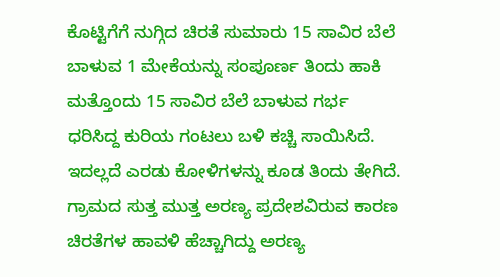ಕೊಟ್ಟಿಗೆಗೆ ನುಗ್ಗಿದ ಚಿರತೆ ಸುಮಾರು 15 ಸಾವಿರ ಬೆಲೆ ಬಾಳುವ 1 ಮೇಕೆಯನ್ನು ಸಂಪೂರ್ಣ ತಿಂದು ಹಾಕಿ ಮತ್ತೊಂದು 15 ಸಾವಿರ ಬೆಲೆ ಬಾಳುವ ಗರ್ಭ ಧರಿಸಿದ್ದ ಕುರಿಯ ಗಂಟಲು ಬಳಿ ಕಚ್ಚಿ ಸಾಯಿಸಿದೆ. ಇದಲ್ಲದೆ ಎರಡು ಕೋಳಿಗಳನ್ನು ಕೂಡ ತಿಂದು ತೇಗಿದೆ.
ಗ್ರಾಮದ ಸುತ್ತ ಮುತ್ತ ಅರಣ್ಯ ಪ್ರದೇಶವಿರುವ ಕಾರಣ ಚಿರತೆಗಳ ಹಾವಳಿ ಹೆಚ್ಚಾಗಿದ್ದು ಅರಣ್ಯ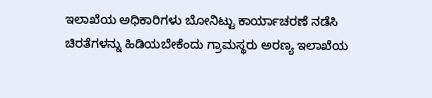ಇಲಾಖೆಯ ಅಧಿಕಾರಿಗಳು ಬೋನಿಟ್ಟು ಕಾರ್ಯಾಚರಣೆ ನಡೆಸಿ ಚಿರತೆಗಳನ್ನು ಹಿಡಿಯಬೇಕೆಂದು ಗ್ರಾಮಸ್ಥರು ಅರಣ್ಯ ಇಲಾಖೆಯ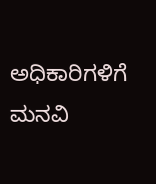ಅಧಿಕಾರಿಗಳಿಗೆ ಮನವಿ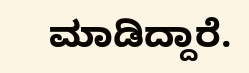ಮಾಡಿದ್ದಾರೆ.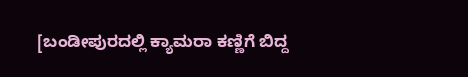[ಬಂಡೀಪುರದಲ್ಲಿ ಕ್ಯಾಮರಾ ಕಣ್ಣಿಗೆ ಬಿದ್ದ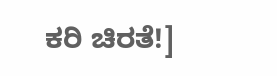ಕರಿ ಚಿರತೆ!]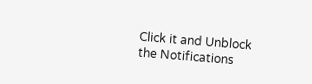Click it and Unblock the Notifications